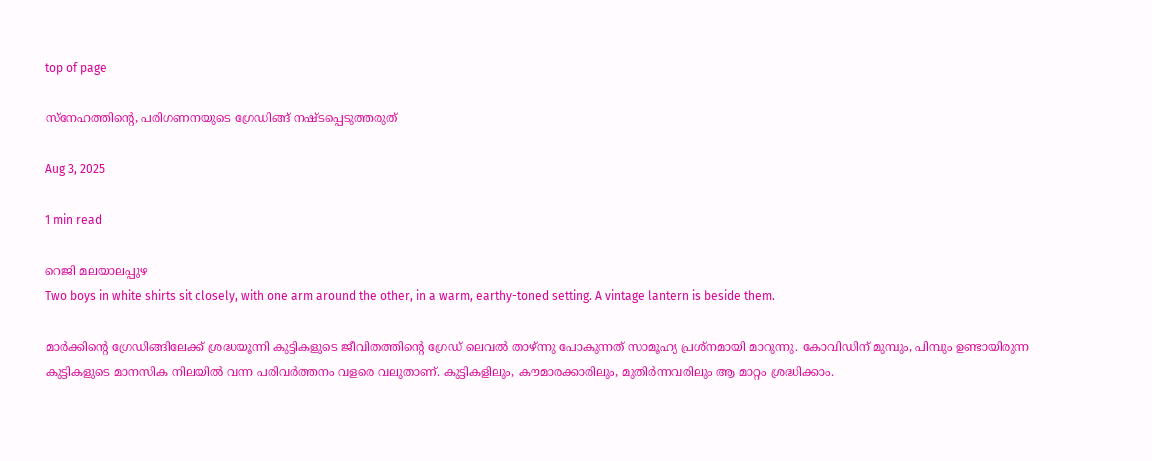top of page

സ്നേഹത്തിന്‍റെ, പരിഗണനയുടെ ഗ്രേഡിങ്ങ് നഷ്ടപ്പെടുത്തരുത്

Aug 3, 2025

1 min read

റെജി മലയാലപ്പുഴ
Two boys in white shirts sit closely, with one arm around the other, in a warm, earthy-toned setting. A vintage lantern is beside them.

മാര്‍ക്കിന്‍റെ ഗ്രേഡിങ്ങിലേക്ക് ശ്രദ്ധയൂന്നി കുട്ടികളുടെ ജീവിതത്തിന്‍റെ ഗ്രേഡ് ലെവല്‍ താഴ്ന്നു പോകുന്നത് സാമൂഹ്യ പ്രശ്നമായി മാറുന്നു. കോവിഡിന് മുമ്പും, പിമ്പും ഉണ്ടായിരുന്ന കുട്ടികളുടെ മാനസിക നിലയില്‍ വന്ന പരിവര്‍ത്തനം വളരെ വലുതാണ്. കുട്ടികളിലും, കൗമാരക്കാരിലും, മുതിര്‍ന്നവരിലും ആ മാറ്റം ശ്രദ്ധിക്കാം.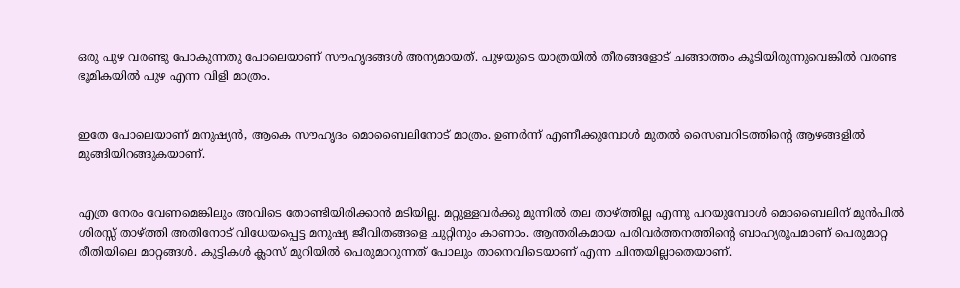ഒരു പുഴ വരണ്ടു പോകുന്നതു പോലെയാണ് സൗഹൃദങ്ങള്‍ അന്യമായത്. പുഴയുടെ യാത്രയില്‍ തീരങ്ങളോട് ചങ്ങാത്തം കൂടിയിരുന്നുവെങ്കില്‍ വരണ്ട ഭൂമികയില്‍ പുഴ എന്ന വിളി മാത്രം.


ഇതേ പോലെയാണ് മനുഷ്യന്‍, ആകെ സൗഹൃദം മൊബൈലിനോട് മാത്രം. ഉണര്‍ന്ന് എണീക്കുമ്പോള്‍ മുതല്‍ സൈബറിടത്തിന്‍റെ ആഴങ്ങളില്‍ മുങ്ങിയിറങ്ങുകയാണ്.


എത്ര നേരം വേണമെങ്കിലും അവിടെ തോണ്ടിയിരിക്കാന്‍ മടിയില്ല. മറ്റുള്ളവര്‍ക്കു മുന്നില്‍ തല താഴ്ത്തില്ല എന്നു പറയുമ്പോള്‍ മൊബൈലിന് മുന്‍പില്‍ ശിരസ്സ് താഴ്ത്തി അതിനോട് വിധേയപ്പെട്ട മനുഷ്യ ജീവിതങ്ങളെ ചുറ്റിനും കാണാം. ആന്തരികമായ പരിവര്‍ത്തനത്തിന്‍റെ ബാഹ്യരൂപമാണ് പെരുമാറ്റ രീതിയിലെ മാറ്റങ്ങള്‍. കുട്ടികള്‍ ക്ലാസ് മുറിയില്‍ പെരുമാറുന്നത് പോലും താനെവിടെയാണ് എന്ന ചിന്തയില്ലാതെയാണ്.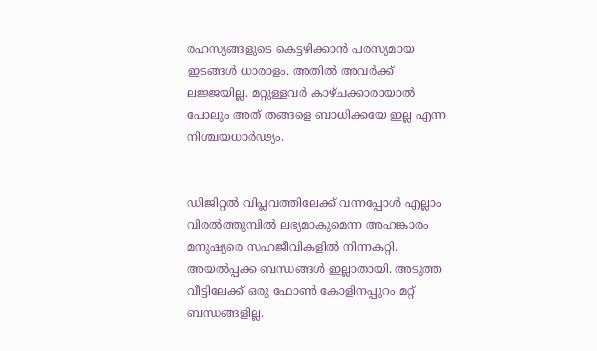രഹസ്യങ്ങളുടെ കെട്ടഴിക്കാന്‍ പരസ്യമായ ഇടങ്ങള്‍ ധാരാളം. അതില്‍ അവര്‍ക്ക് ലജ്ജയില്ല. മറ്റുള്ളവര്‍ കാഴ്ചക്കാരായാല്‍ പോലും അത് തങ്ങളെ ബാധിക്കയേ ഇല്ല എന്ന നിശ്ചയധാര്‍ഢ്യം.


ഡിജിറ്റല്‍ വിപ്ലവത്തിലേക്ക് വന്നപ്പോൾ എല്ലാം വിരല്‍ത്തുമ്പില്‍ ലഭ്യമാകുമെന്ന അഹങ്കാരം മനുഷ്യരെ സഹജീവികളില്‍ നിന്നകറ്റി. അയൽപ്പക്ക ബന്ധങ്ങള്‍ ഇല്ലാതായി. അടുത്ത വീട്ടിലേക്ക് ഒരു ഫോണ്‍ കോളിനപ്പുറം മറ്റ് ബന്ധങ്ങളില്ല.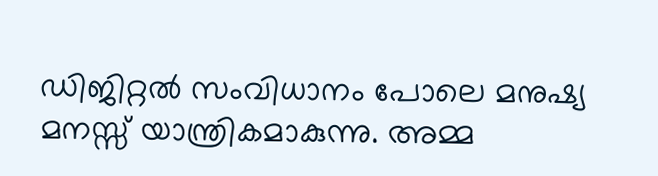ഡിജിറ്റല്‍ സംവിധാനം പോലെ മനുഷ്യ മനസ്സ് യാന്ത്രികമാകുന്നു. അമ്മ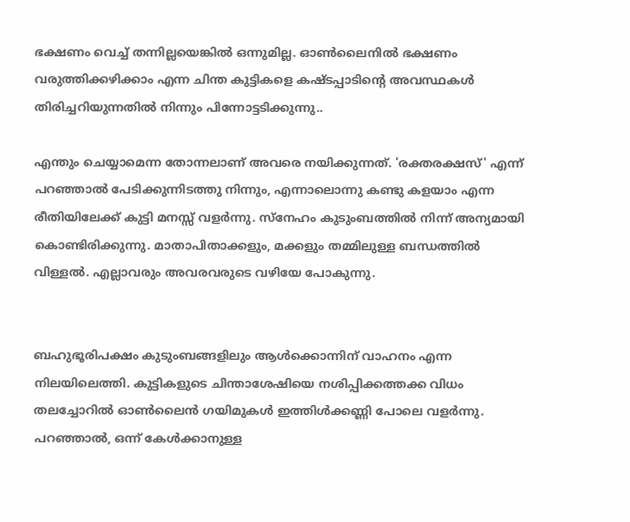ഭക്ഷണം വെച്ച് തന്നില്ലയെങ്കില്‍ ഒന്നുമില്ല. ഓണ്‍ലൈനില്‍ ഭക്ഷണം വരുത്തിക്കഴിക്കാം എന്ന ചിന്ത കുട്ടികളെ കഷ്ടപ്പാടിന്‍റെ അവസ്ഥകള്‍ തിരിച്ചറിയുന്നതില്‍ നിന്നും പിന്നോട്ടടിക്കുന്നു..

എന്തും ചെയ്യാമെന്ന തോന്നലാണ് അവരെ നയിക്കുന്നത്. 'രക്തരക്ഷസ്' എന്ന് പറഞ്ഞാല്‍ പേടിക്കുന്നിടത്തു നിന്നും, എന്നാലൊന്നു കണ്ടു കളയാം എന്ന രീതിയിലേക്ക് കുട്ടി മനസ്സ് വളര്‍ന്നു. സ്നേഹം കുടുംബത്തില്‍ നിന്ന് അന്യമായി കൊണ്ടിരിക്കുന്നു. മാതാപിതാക്കളും, മക്കളും തമ്മിലുള്ള ബന്ധത്തില്‍ വിള്ളല്‍. എല്ലാവരും അവരവരുടെ വഴിയേ പോകുന്നു.


ബഹുഭൂരിപക്ഷം കുടുംബങ്ങളിലും ആള്‍ക്കൊന്നിന് വാഹനം എന്ന നിലയിലെത്തി. കുട്ടികളുടെ ചിന്താശേഷിയെ നശിപ്പിക്കത്തക്ക വിധം തലച്ചോറില്‍ ഓണ്‍ലൈന്‍ ഗയിമുകള്‍ ഇത്തിള്‍ക്കണ്ണി പോലെ വളര്‍ന്നു. പറഞ്ഞാല്‍, ഒന്ന് കേള്‍ക്കാനുള്ള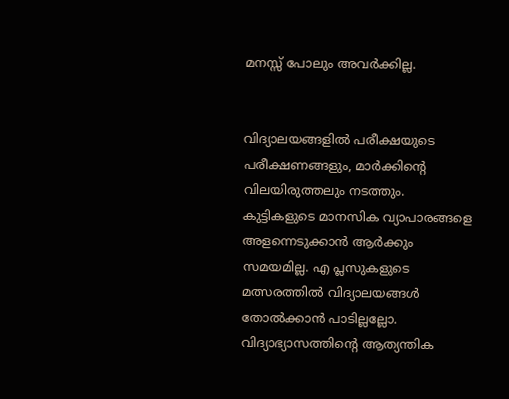മനസ്സ് പോലും അവര്‍ക്കില്ല.


വിദ്യാലയങ്ങളില്‍ പരീക്ഷയുടെ പരീക്ഷണങ്ങളും, മാര്‍ക്കിന്‍റെ വിലയിരുത്തലും നടത്തും. കുട്ടികളുടെ മാനസിക വ്യാപാരങ്ങളെ അളന്നെടുക്കാന്‍ ആര്‍ക്കും സമയമില്ല. എ പ്ലസുകളുടെ മത്സരത്തില്‍ വിദ്യാലയങ്ങള്‍ തോല്‍ക്കാന്‍ പാടില്ലല്ലോ. വിദ്യാഭ്യാസത്തിന്‍റെ ആത്യന്തിക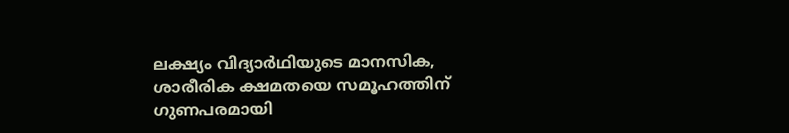ലക്ഷ്യം വിദ്യാര്‍ഥിയുടെ മാനസിക, ശാരീരിക ക്ഷമതയെ സമൂഹത്തിന് ഗുണപരമായി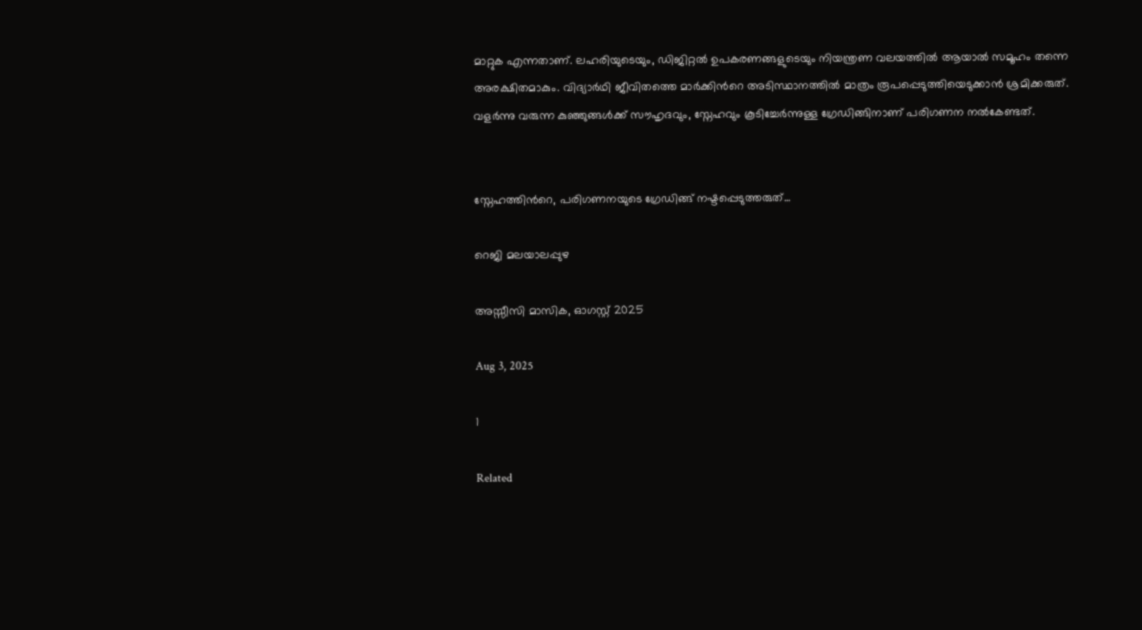മാറ്റുക എന്നതാണ്. ലഹരിയുടെയും, ഡിജിറ്റല്‍ ഉപകരണങ്ങളുടെയും നിയന്ത്രണ വലയത്തില്‍ ആയാല്‍ സമൂഹം തന്നെ അരക്ഷിതമാകും. വിദ്യാര്‍ഥി ജീവിതത്തെ മാര്‍ക്കിന്‍റെ അടിസ്ഥാനത്തില്‍ മാത്രം രൂപപ്പെടുത്തിയെടുക്കാന്‍ ശ്രമിക്കരുത്. വളര്‍ന്നു വരുന്ന കുഞ്ഞുങ്ങള്‍ക്ക് സൗഹൃദവും, സ്നേഹവും കൂടിച്ചേര്‍ന്നുള്ള ഗ്രേഡിങ്ങിനാണ് പരിഗണന നല്‍കേണ്ടത്.


സ്നേഹത്തിന്‍റെ, പരിഗണനയുടെ ഗ്രേഡിങ്ങ് നഷ്ടപ്പെടുത്തരുത്...

റെജി മലയാലപ്പുഴ

അസ്സീസി മാസിക, ഓഗസ്റ്റ് 2025

Aug 3, 2025

1

Related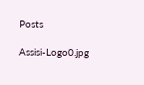Posts

Assisi-Logo0.jpg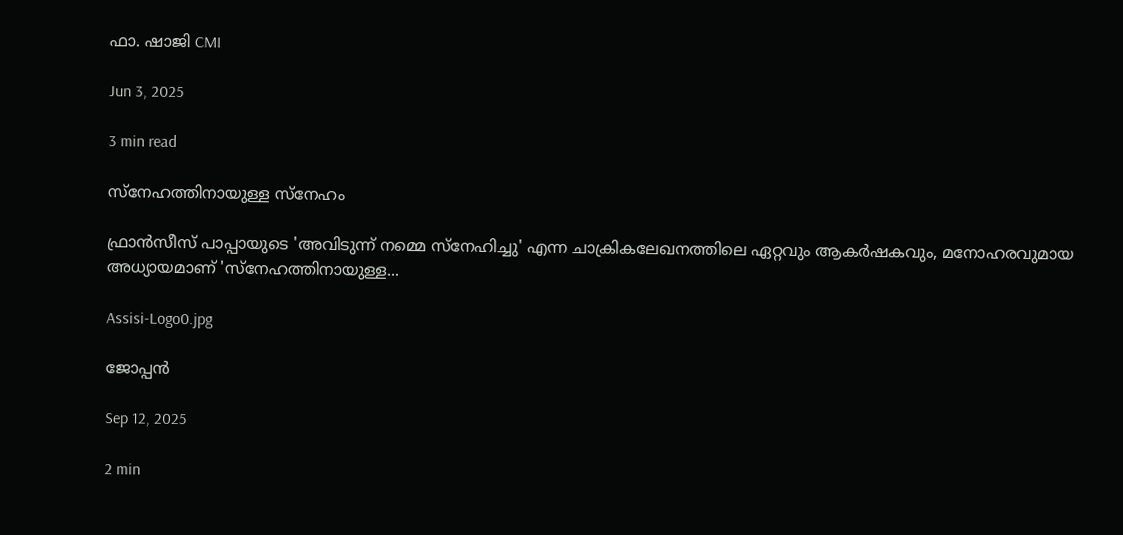ഫാ. ഷാജി CMI

Jun 3, 2025

3 min read

സ്നേഹത്തിനായുള്ള സ്നേഹം

ഫ്രാന്‍സീസ് പാപ്പായുടെ 'അവിടുന്ന് നമ്മെ സ്നേഹിച്ചു' എന്ന ചാക്രികലേഖനത്തിലെ ഏറ്റവും ആകര്‍ഷകവും, മനോഹരവുമായ അധ്യായമാണ് 'സ്നേഹത്തിനായുള്ള...

Assisi-Logo0.jpg

ജോപ്പന്‍

Sep 12, 2025

2 min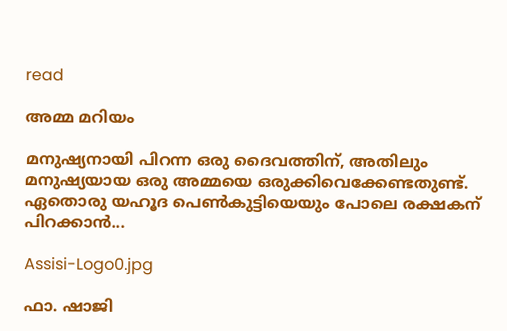read

അമ്മ മറിയം

മനുഷ്യനായി പിറന്ന ഒരു ദൈവത്തിന്, അതിലും മനുഷ്യയായ ഒരു അമ്മയെ ഒരുക്കിവെക്കേണ്ടതുണ്ട്. ഏതൊരു യഹൂദ പെണ്‍കുട്ടിയെയും പോലെ രക്ഷകന് പിറക്കാന്‍...

Assisi-Logo0.jpg

ഫാ. ഷാജി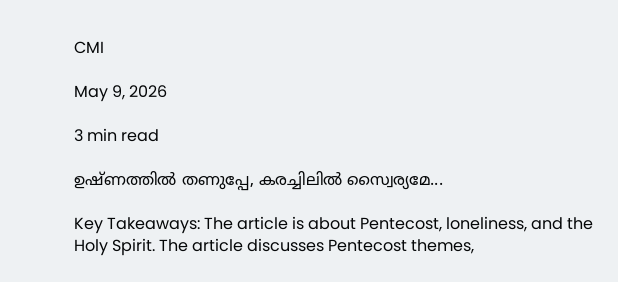CMI

May 9, 2026

3 min read

ഉഷ്ണത്തില്‍ തണുപ്പേ, കരച്ചിലില്‍ സ്വൈര്യമേ...

Key Takeaways: The article is about Pentecost, loneliness, and the Holy Spirit. The article discusses Pentecost themes,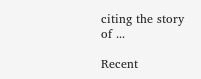citing the story of ...

Recent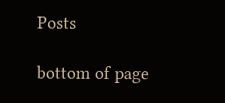Posts

bottom of page